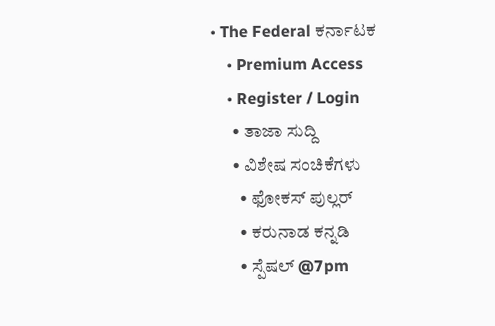• The Federal ಕರ್ನಾಟಕ
    • Premium Access
    • Register / Login
      • ತಾಜಾ ಸುದ್ದಿ
      • ವಿಶೇಷ ಸಂಚಿಕೆಗಳು
        • ಫೋಕಸ್‌ ಪುಲ್ಲರ್‌
        • ಕರುನಾಡ ಕನ್ನಡಿ
        • ಸ್ಪೆಷಲ್‌ @7pm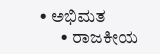• ಅಭಿಮತ
      • ರಾಜಕೀಯ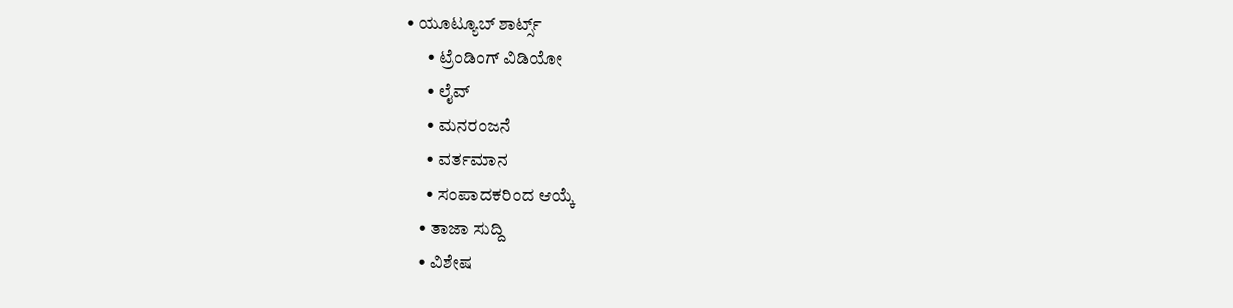• ಯೂಟ್ಯೂಬ್‌ ಶಾರ್ಟ್ಸ್‌
      • ಟ್ರೆಂಡಿಂಗ್‌ ವಿಡಿಯೋ
      • ಲೈವ್‌
      • ಮನರಂಜನೆ
      • ವರ್ತಮಾನ
      • ಸಂಪಾದಕರಿಂದ ಆಯ್ಕೆ
    • ತಾಜಾ ಸುದ್ದಿ
    • ವಿಶೇಷ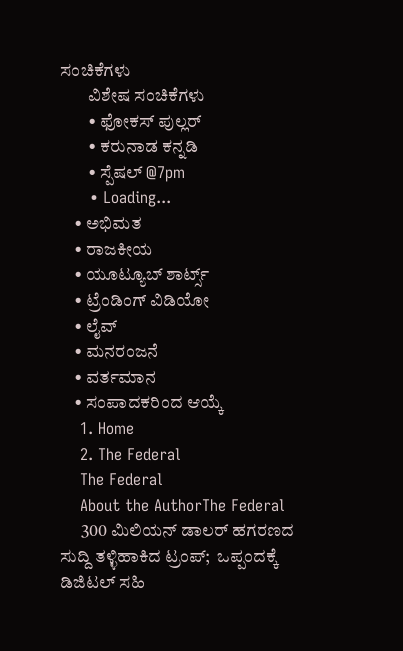ಸಂಚಿಕೆಗಳು
        ವಿಶೇಷ ಸಂಚಿಕೆಗಳು
        • ಫೋಕಸ್‌ ಪುಲ್ಲರ್‌
        • ಕರುನಾಡ ಕನ್ನಡಿ
        • ಸ್ಪೆಷಲ್‌ @7pm
      • Loading...
    • ಅಭಿಮತ
    • ರಾಜಕೀಯ
    • ಯೂಟ್ಯೂಬ್‌ ಶಾರ್ಟ್ಸ್‌
    • ಟ್ರೆಂಡಿಂಗ್‌ ವಿಡಿಯೋ
    • ಲೈವ್‌
    • ಮನರಂಜನೆ
    • ವರ್ತಮಾನ
    • ಸಂಪಾದಕರಿಂದ ಆಯ್ಕೆ
    1. Home
    2. The Federal
    The Federal
    About the AuthorThe Federal
      300 ಮಿಲಿಯನ್ ಡಾಲರ್ ಹಗರಣದ ಸುದ್ದಿ ತಳ್ಳಿಹಾಕಿದ ಟ್ರಂಪ್;  ಒಪ್ಪಂದಕ್ಕೆ ಡಿಜಿಟಲ್ ಸಹಿ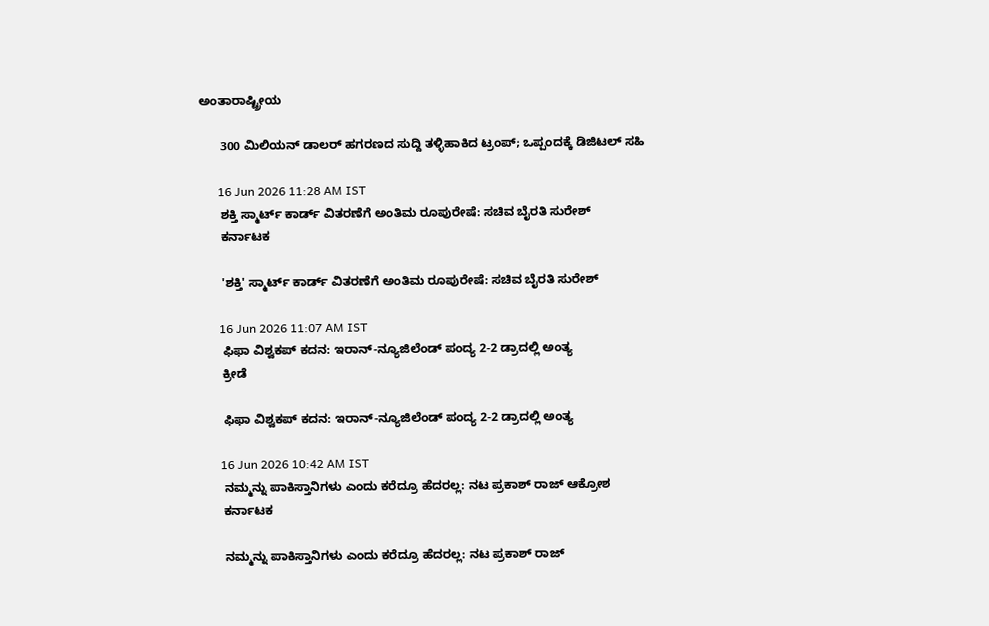ಅಂತಾರಾಷ್ಟ್ರೀಯ

      300 ಮಿಲಿಯನ್ ಡಾಲರ್ ಹಗರಣದ ಸುದ್ದಿ ತಳ್ಳಿಹಾಕಿದ ಟ್ರಂಪ್; ಒಪ್ಪಂದಕ್ಕೆ ಡಿಜಿಟಲ್ ಸಹಿ

      16 Jun 2026 11:28 AM IST
      ಶಕ್ತಿ ಸ್ಮಾರ್ಟ್ ಕಾರ್ಡ್ ವಿತರಣೆಗೆ ಅಂತಿಮ ರೂಪುರೇಷೆ: ಸಚಿವ ಬೈರತಿ ಸುರೇಶ್
      ಕರ್ನಾಟಕ

      'ಶಕ್ತಿ' ಸ್ಮಾರ್ಟ್ ಕಾರ್ಡ್ ವಿತರಣೆಗೆ ಅಂತಿಮ ರೂಪುರೇಷೆ: ಸಚಿವ ಬೈರತಿ ಸುರೇಶ್

      16 Jun 2026 11:07 AM IST
      ಫಿಫಾ ವಿಶ್ವಕಪ್ ಕದನ: ಇರಾನ್-ನ್ಯೂಜಿಲೆಂಡ್ ಪಂದ್ಯ 2-2 ಡ್ರಾದಲ್ಲಿ ಅಂತ್ಯ
      ಕ್ರೀಡೆ

      ಫಿಫಾ ವಿಶ್ವಕಪ್ ಕದನ: ಇರಾನ್-ನ್ಯೂಜಿಲೆಂಡ್ ಪಂದ್ಯ 2-2 ಡ್ರಾದಲ್ಲಿ ಅಂತ್ಯ

      16 Jun 2026 10:42 AM IST
      ನಮ್ಮನ್ನು ಪಾಕಿಸ್ತಾನಿಗಳು ಎಂದು ಕರೆದ್ರೂ ಹೆದರಲ್ಲ: ನಟ ಪ್ರಕಾಶ್ ರಾಜ್ ಆಕ್ರೋಶ
      ಕರ್ನಾಟಕ

      ನಮ್ಮನ್ನು ಪಾಕಿಸ್ತಾನಿಗಳು ಎಂದು ಕರೆದ್ರೂ ಹೆದರಲ್ಲ: ನಟ ಪ್ರಕಾಶ್ ರಾಜ್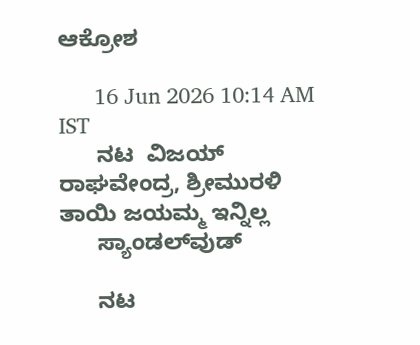ಆಕ್ರೋಶ

      16 Jun 2026 10:14 AM IST
      ನಟ  ವಿಜಯ್ ರಾಘವೇಂದ್ರ, ಶ್ರೀಮುರಳಿ ತಾಯಿ ಜಯಮ್ಮ ಇನ್ನಿಲ್ಲ
      ಸ್ಯಾಂಡಲ್‌ವುಡ್

      ನಟ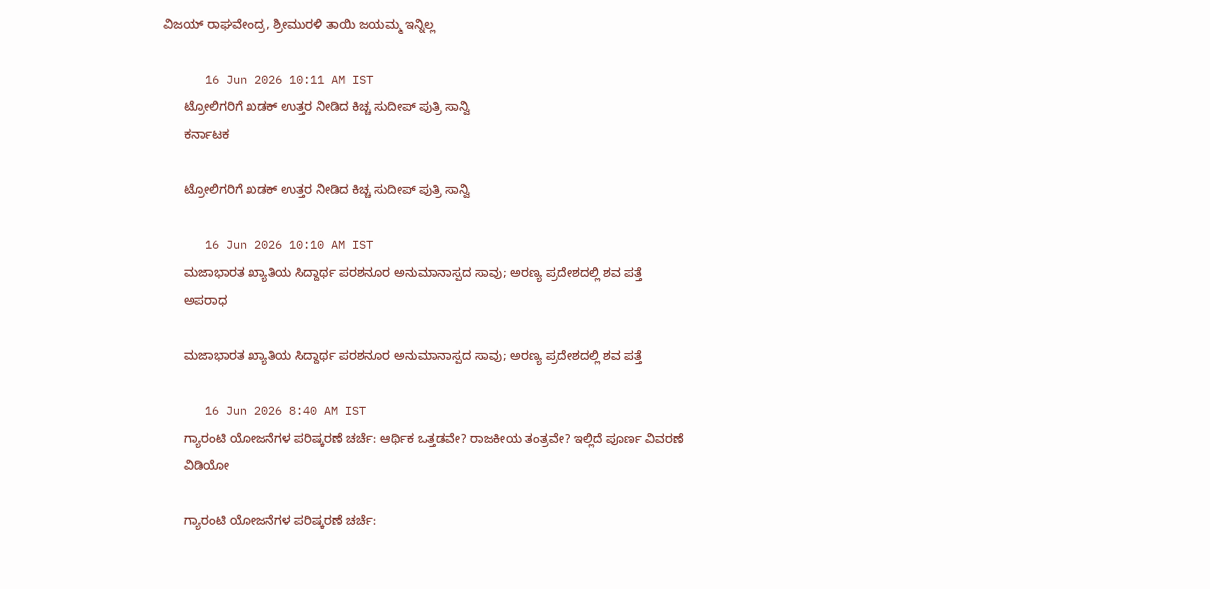ವಿಜಯ್ ರಾಘವೇಂದ್ರ, ಶ್ರೀಮುರಳಿ ತಾಯಿ ಜಯಮ್ಮ ಇನ್ನಿಲ್ಲ

      16 Jun 2026 10:11 AM IST
      ಟ್ರೋಲಿಗರಿಗೆ ಖಡಕ್ ಉತ್ತರ ನೀಡಿದ ಕಿಚ್ಚ ಸುದೀಪ್‌ ಪುತ್ರಿ ಸಾನ್ವಿ
      ಕರ್ನಾಟಕ

      ಟ್ರೋಲಿಗರಿಗೆ ಖಡಕ್ ಉತ್ತರ ನೀಡಿದ ಕಿಚ್ಚ ಸುದೀಪ್‌ ಪುತ್ರಿ ಸಾನ್ವಿ

      16 Jun 2026 10:10 AM IST
      ಮಜಾಭಾರತ ಖ್ಯಾತಿಯ ಸಿದ್ದಾರ್ಥ ಪರಶನೂರ ಅನುಮಾನಾಸ್ಪದ ಸಾವು; ಅರಣ್ಯ ಪ್ರದೇಶದಲ್ಲಿ ಶವ ಪತ್ತೆ
      ಅಪರಾಧ

      ಮಜಾಭಾರತ ಖ್ಯಾತಿಯ ಸಿದ್ದಾರ್ಥ ಪರಶನೂರ ಅನುಮಾನಾಸ್ಪದ ಸಾವು; ಅರಣ್ಯ ಪ್ರದೇಶದಲ್ಲಿ ಶವ ಪತ್ತೆ

      16 Jun 2026 8:40 AM IST
      ಗ್ಯಾರಂಟಿ ಯೋಜನೆಗಳ ಪರಿಷ್ಕರಣೆ ಚರ್ಚೆ: ಆರ್ಥಿಕ ಒತ್ತಡವೇ? ರಾಜಕೀಯ ತಂತ್ರವೇ? ಇಲ್ಲಿದೆ ಪೂರ್ಣ ವಿವರಣೆ
      ವಿಡಿಯೋ

      ಗ್ಯಾರಂಟಿ ಯೋಜನೆಗಳ ಪರಿಷ್ಕರಣೆ ಚರ್ಚೆ: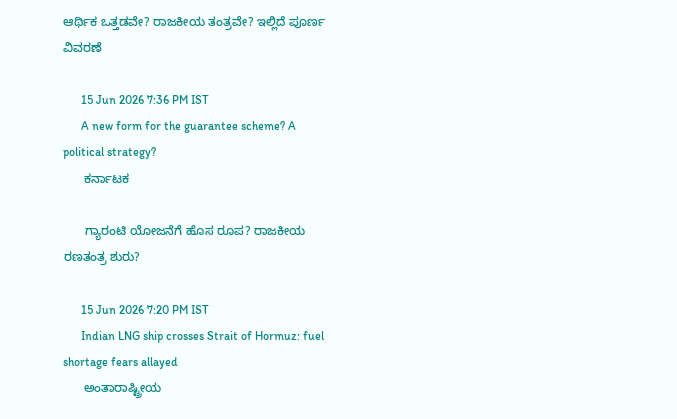ಆರ್ಥಿಕ ಒತ್ತಡವೇ? ರಾಜಕೀಯ ತಂತ್ರವೇ? ಇಲ್ಲಿದೆ ಪೂರ್ಣ ವಿವರಣೆ

      15 Jun 2026 7:36 PM IST
      A new form for the guarantee scheme? A political strategy?
      ಕರ್ನಾಟಕ

      ಗ್ಯಾರಂಟಿ ಯೋಜನೆಗೆ ಹೊಸ ರೂಪ? ರಾಜಕೀಯ ರಣತಂತ್ರ ಶುರು?

      15 Jun 2026 7:20 PM IST
      Indian LNG ship crosses Strait of Hormuz: fuel shortage fears allayed
      ಅಂತಾರಾಷ್ಟ್ರೀಯ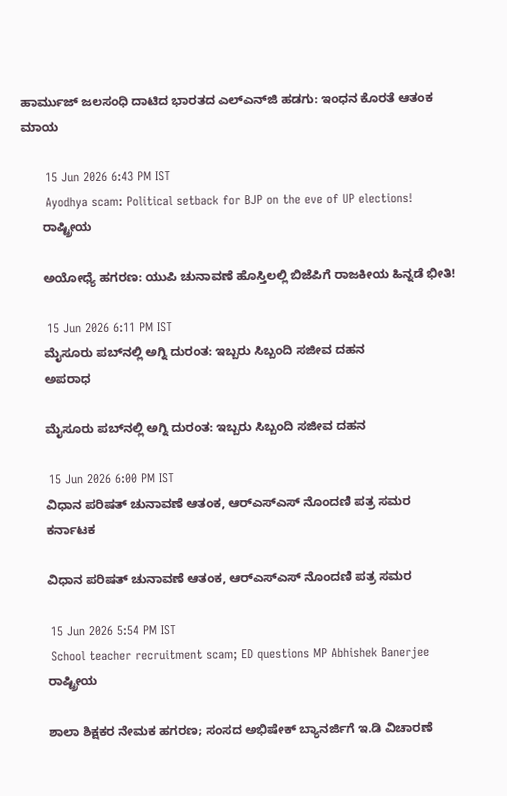ಹಾರ್ಮುಜ್ ಜಲಸಂಧಿ ದಾಟಿದ ಭಾರತದ ಎಲ್‌ಎನ್‌ಜಿ ಹಡಗು: ಇಂಧನ ಕೊರತೆ ಆತಂಕ ಮಾಯ

      15 Jun 2026 6:43 PM IST
      Ayodhya scam: Political setback for BJP on the eve of UP elections!
      ರಾಷ್ಟ್ರೀಯ

      ಅಯೋಧ್ಯೆ ಹಗರಣ: ಯುಪಿ ಚುನಾವಣೆ ಹೊಸ್ತಿಲಲ್ಲಿ ಬಿಜೆಪಿಗೆ ರಾಜಕೀಯ ಹಿನ್ನಡೆ ಭೀತಿ!

      15 Jun 2026 6:11 PM IST
      ಮೈಸೂರು ಪಬ್‌ನಲ್ಲಿ ಅಗ್ನಿ ದುರಂತ: ಇಬ್ಬರು ಸಿಬ್ಬಂದಿ ಸಜೀವ ದಹನ
      ಅಪರಾಧ

      ಮೈಸೂರು ಪಬ್‌ನಲ್ಲಿ ಅಗ್ನಿ ದುರಂತ: ಇಬ್ಬರು ಸಿಬ್ಬಂದಿ ಸಜೀವ ದಹನ

      15 Jun 2026 6:00 PM IST
      ವಿಧಾನ ಪರಿಷತ್ ಚುನಾವಣೆ ಆತಂಕ, ಆರ್‌ಎಸ್‌ಎಸ್‌ ನೊಂದಣಿ ಪತ್ರ ಸಮರ
      ಕರ್ನಾಟಕ

      ವಿಧಾನ ಪರಿಷತ್ ಚುನಾವಣೆ ಆತಂಕ, ಆರ್‌ಎಸ್‌ಎಸ್‌ ನೊಂದಣಿ ಪತ್ರ ಸಮರ

      15 Jun 2026 5:54 PM IST
      School teacher recruitment scam; ED questions MP Abhishek Banerjee
      ರಾಷ್ಟ್ರೀಯ

      ಶಾಲಾ ಶಿಕ್ಷಕರ ನೇಮಕ ಹಗರಣ; ಸಂಸದ ಅಭಿಷೇಕ್‌ ಬ್ಯಾನರ್ಜಿಗೆ ಇ.ಡಿ ವಿಚಾರಣೆ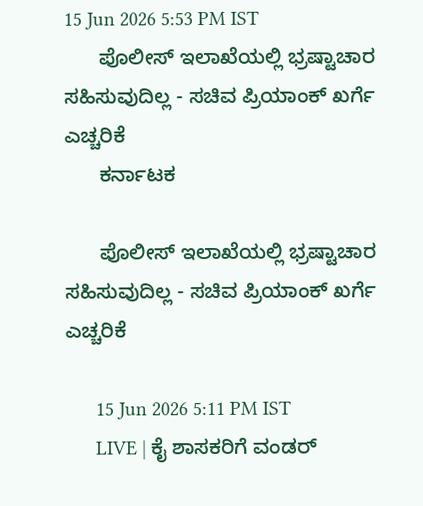15 Jun 2026 5:53 PM IST
      ಪೊಲೀಸ್ ಇಲಾಖೆಯಲ್ಲಿ ಭ್ರಷ್ಟಾಚಾರ ಸಹಿಸುವುದಿಲ್ಲ - ಸಚಿವ ಪ್ರಿಯಾಂಕ್ ಖರ್ಗೆ ಎಚ್ಚರಿಕೆ
      ಕರ್ನಾಟಕ

      ಪೊಲೀಸ್ ಇಲಾಖೆಯಲ್ಲಿ ಭ್ರಷ್ಟಾಚಾರ ಸಹಿಸುವುದಿಲ್ಲ - ಸಚಿವ ಪ್ರಿಯಾಂಕ್ ಖರ್ಗೆ ಎಚ್ಚರಿಕೆ

      15 Jun 2026 5:11 PM IST
      LIVE | ಕೈ ಶಾಸಕರಿಗೆ ವಂಡರ್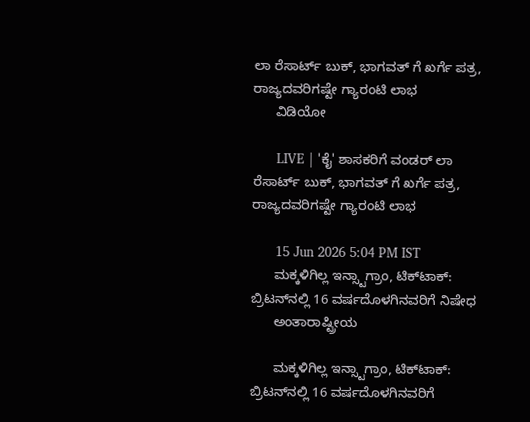ಲಾ ರೆಸಾರ್ಟ್ ಬುಕ್, ಭಾಗವತ್ ಗೆ ಖರ್ಗೆ ಪತ್ರ, ರಾಜ್ಯದವರಿಗಷ್ಟೇ ಗ್ಯಾರಂಟಿ ಲಾಭ
      ವಿಡಿಯೋ

      LIVE | 'ಕೈ' ಶಾಸಕರಿಗೆ ವಂಡರ್ ಲಾ ರೆಸಾರ್ಟ್ ಬುಕ್, ಭಾಗವತ್ ಗೆ ಖರ್ಗೆ ಪತ್ರ, ರಾಜ್ಯದವರಿಗಷ್ಟೇ ಗ್ಯಾರಂಟಿ ಲಾಭ

      15 Jun 2026 5:04 PM IST
      ಮಕ್ಕಳಿಗಿಲ್ಲ ಇನ್ಸ್ಟಾಗ್ರಾಂ, ಟಿಕ್‌ಟಾಕ್: ಬ್ರಿಟನ್‌ನಲ್ಲಿ 16 ವರ್ಷದೊಳಗಿನವರಿಗೆ ನಿಷೇಧ
      ಅಂತಾರಾಷ್ಟ್ರೀಯ

      ಮಕ್ಕಳಿಗಿಲ್ಲ ಇನ್ಸ್ಟಾಗ್ರಾಂ, ಟಿಕ್‌ಟಾಕ್: ಬ್ರಿಟನ್‌ನಲ್ಲಿ 16 ವರ್ಷದೊಳಗಿನವರಿಗೆ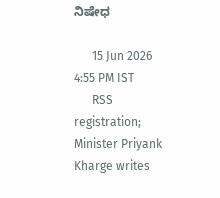ನಿಷೇಧ

      15 Jun 2026 4:55 PM IST
      RSS registration; Minister Priyank Kharge writes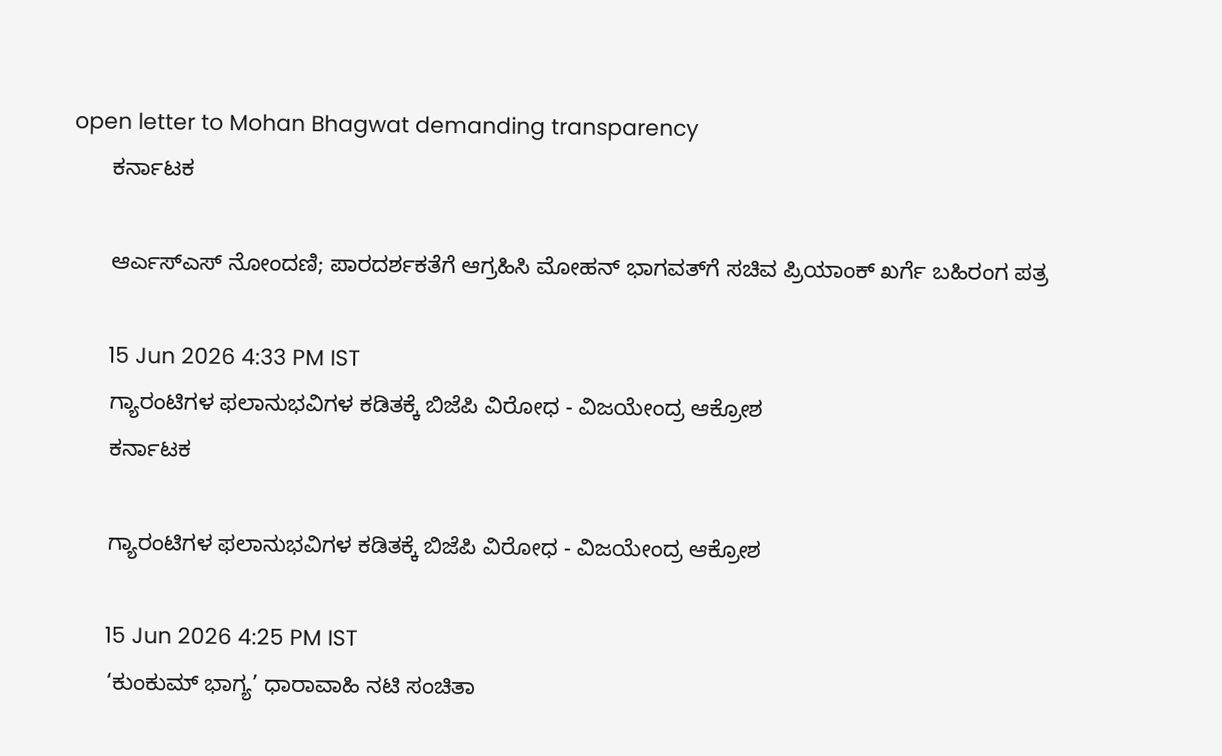open letter to Mohan Bhagwat demanding transparency
      ಕರ್ನಾಟಕ

      ಆರ್ಎಸ್ಎಸ್ ನೋಂದಣಿ; ಪಾರದರ್ಶಕತೆಗೆ ಆಗ್ರಹಿಸಿ ಮೋಹನ್ ಭಾಗವತ್‌ಗೆ ಸಚಿವ ಪ್ರಿಯಾಂಕ್ ಖರ್ಗೆ ಬಹಿರಂಗ ಪತ್ರ

      15 Jun 2026 4:33 PM IST
      ಗ್ಯಾರಂಟಿಗಳ ಫಲಾನುಭವಿಗಳ ಕಡಿತಕ್ಕೆ ಬಿಜೆಪಿ ವಿರೋಧ - ವಿಜಯೇಂದ್ರ ಆಕ್ರೋಶ
      ಕರ್ನಾಟಕ

      ಗ್ಯಾರಂಟಿಗಳ ಫಲಾನುಭವಿಗಳ ಕಡಿತಕ್ಕೆ ಬಿಜೆಪಿ ವಿರೋಧ - ವಿಜಯೇಂದ್ರ ಆಕ್ರೋಶ

      15 Jun 2026 4:25 PM IST
      ‘ಕುಂಕುಮ್ ಭಾಗ್ಯ’ ಧಾರಾವಾಹಿ ನಟಿ ಸಂಚಿತಾ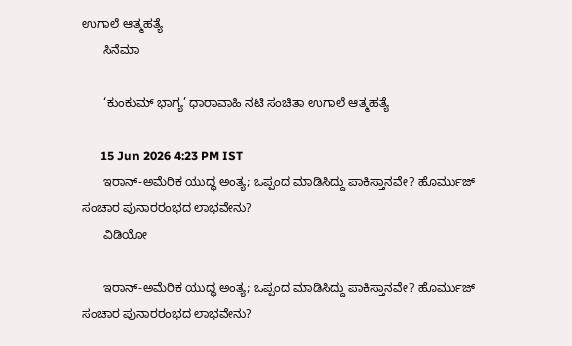ಉಗಾಲೆ ಆತ್ಮಹತ್ಯೆ
      ಸಿನೆಮಾ

      ‘ಕುಂಕುಮ್ ಭಾಗ್ಯ’ ಧಾರಾವಾಹಿ ನಟಿ ಸಂಚಿತಾ ಉಗಾಲೆ ಆತ್ಮಹತ್ಯೆ

      15 Jun 2026 4:23 PM IST
      ಇರಾನ್-ಅಮೆರಿಕ ಯುದ್ಧ ಅಂತ್ಯ; ಒಪ್ಪಂದ ಮಾಡಿಸಿದ್ದು ಪಾಕಿಸ್ತಾನವೇ? ಹೊರ್ಮುಜ್ ಸಂಚಾರ ಪುನಾರರಂಭದ ಲಾಭವೇನು?
      ವಿಡಿಯೋ

      ಇರಾನ್-ಅಮೆರಿಕ ಯುದ್ಧ ಅಂತ್ಯ; ಒಪ್ಪಂದ ಮಾಡಿಸಿದ್ದು ಪಾಕಿಸ್ತಾನವೇ? ಹೊರ್ಮುಜ್ ಸಂಚಾರ ಪುನಾರರಂಭದ ಲಾಭವೇನು?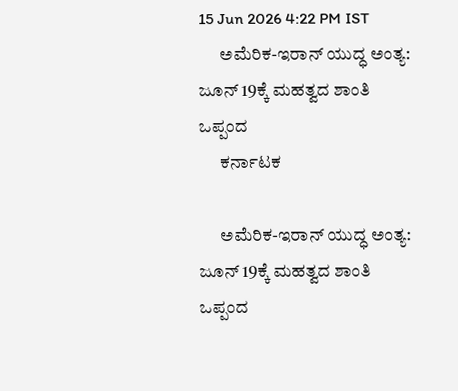15 Jun 2026 4:22 PM IST
      ಅಮೆರಿಕ-ಇರಾನ್ ಯುದ್ಧ ಅಂತ್ಯ: ಜೂನ್ 19ಕ್ಕೆ ಮಹತ್ವದ ಶಾಂತಿ ಒಪ್ಪಂದ
      ಕರ್ನಾಟಕ

      ಅಮೆರಿಕ-ಇರಾನ್ ಯುದ್ಧ ಅಂತ್ಯ: ಜೂನ್ 19ಕ್ಕೆ ಮಹತ್ವದ ಶಾಂತಿ ಒಪ್ಪಂದ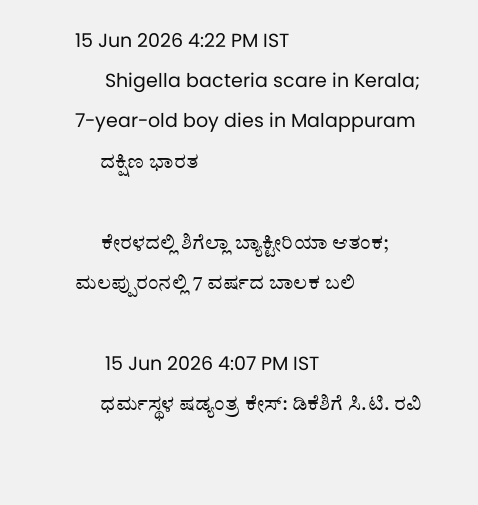15 Jun 2026 4:22 PM IST
      Shigella bacteria scare in Kerala; 7-year-old boy dies in Malappuram
      ದಕ್ಷಿಣ ಭಾರತ

      ಕೇರಳದಲ್ಲಿ ಶಿಗೆಲ್ಲಾ ಬ್ಯಾಕ್ಟೀರಿಯಾ ಆತಂಕ; ಮಲಪ್ಪುರಂನಲ್ಲಿ 7 ವರ್ಷದ ಬಾಲಕ ಬಲಿ

      15 Jun 2026 4:07 PM IST
      ಧರ್ಮಸ್ಥಳ ಷಡ್ಯಂತ್ರ ಕೇಸ್: ಡಿಕೆಶಿಗೆ ಸಿ.ಟಿ. ರವಿ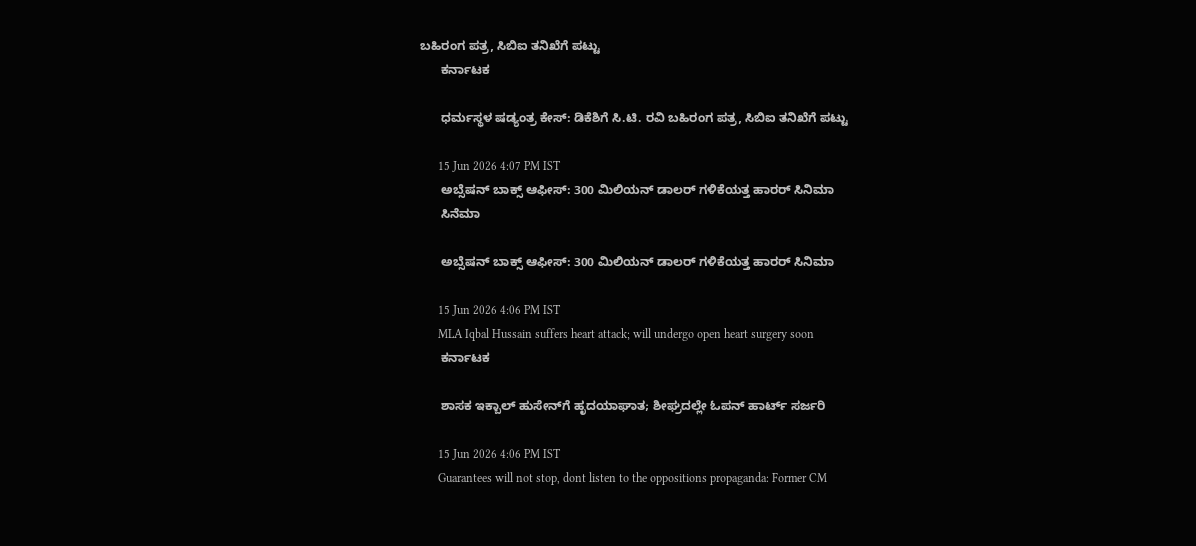ಬಹಿರಂಗ ಪತ್ರ, ಸಿಬಿಐ ತನಿಖೆಗೆ ಪಟ್ಟು
      ಕರ್ನಾಟಕ

      ಧರ್ಮಸ್ಥಳ ಷಡ್ಯಂತ್ರ ಕೇಸ್: ಡಿಕೆಶಿಗೆ ಸಿ.ಟಿ. ರವಿ ಬಹಿರಂಗ ಪತ್ರ, ಸಿಬಿಐ ತನಿಖೆಗೆ ಪಟ್ಟು

      15 Jun 2026 4:07 PM IST
      ಅಬ್ಸೆಷನ್ ಬಾಕ್ಸ್ ಆಫೀಸ್: 300 ಮಿಲಿಯನ್ ಡಾಲರ್ ಗಳಿಕೆಯತ್ತ ಹಾರರ್ ಸಿನಿಮಾ
      ಸಿನೆಮಾ

      ಅಬ್ಸೆಷನ್ ಬಾಕ್ಸ್ ಆಫೀಸ್: 300 ಮಿಲಿಯನ್ ಡಾಲರ್ ಗಳಿಕೆಯತ್ತ ಹಾರರ್ ಸಿನಿಮಾ

      15 Jun 2026 4:06 PM IST
      MLA Iqbal Hussain suffers heart attack; will undergo open heart surgery soon
      ಕರ್ನಾಟಕ

      ಶಾಸಕ ಇಕ್ಬಾಲ್ ಹುಸೇನ್‌ಗೆ ಹೃದಯಾಘಾತ; ಶೀಘ್ರದಲ್ಲೇ ಓಪನ್ ಹಾರ್ಟ್ ಸರ್ಜರಿ

      15 Jun 2026 4:06 PM IST
      Guarantees will not stop, dont listen to the oppositions propaganda: Former CM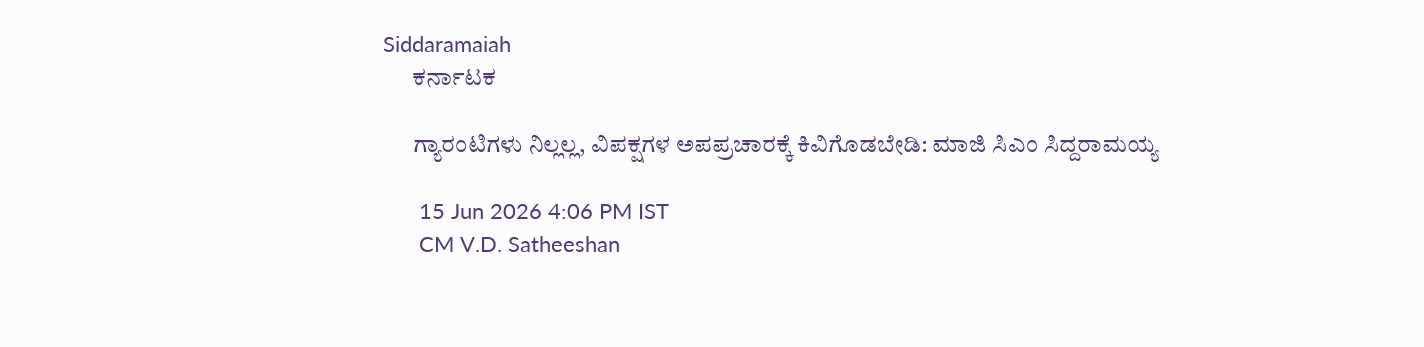Siddaramaiah
      ಕರ್ನಾಟಕ

      ಗ್ಯಾರಂಟಿಗಳು ನಿಲ್ಲಲ್ಲ, ವಿಪಕ್ಷಗಳ ಅಪಪ್ರಚಾರಕ್ಕೆ ಕಿವಿಗೊಡಬೇಡಿ: ಮಾಜಿ ಸಿಎಂ ಸಿದ್ದರಾಮಯ್ಯ

      15 Jun 2026 4:06 PM IST
      CM V.D. Satheeshan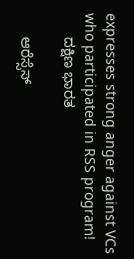expresses strong anger against VCs who participated in RSS program!
      ದಕ್ಷಿಣ ಭಾರತ

      ಆರೆಸ್ಸೆಸ್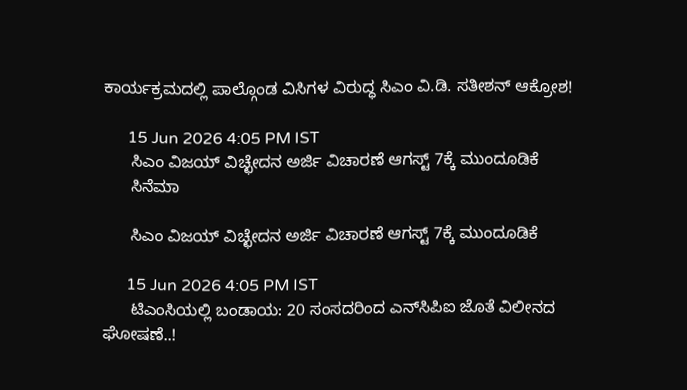ಕಾರ್ಯಕ್ರಮದಲ್ಲಿ ಪಾಲ್ಗೊಂಡ ವಿಸಿಗಳ ವಿರುದ್ಧ ಸಿಎಂ ವಿ.ಡಿ. ಸತೀಶನ್ ಆಕ್ರೋಶ!

      15 Jun 2026 4:05 PM IST
      ಸಿಎಂ ವಿಜಯ್ ವಿಚ್ಛೇದನ ಅರ್ಜಿ ವಿಚಾರಣೆ ಆಗಸ್ಟ್ 7ಕ್ಕೆ ಮುಂದೂಡಿಕೆ
      ಸಿನೆಮಾ

      ಸಿಎಂ ವಿಜಯ್ ವಿಚ್ಛೇದನ ಅರ್ಜಿ ವಿಚಾರಣೆ ಆಗಸ್ಟ್ 7ಕ್ಕೆ ಮುಂದೂಡಿಕೆ

      15 Jun 2026 4:05 PM IST
      ಟಿಎಂಸಿಯಲ್ಲಿ ಬಂಡಾಯ: 20 ಸಂಸದರಿಂದ ಎನ್‌ಸಿಪಿಐ ಜೊತೆ ವಿಲೀನದ ಘೋಷಣೆ..!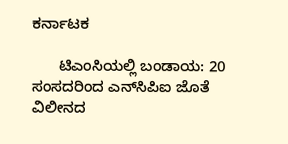ಕರ್ನಾಟಕ

      ಟಿಎಂಸಿಯಲ್ಲಿ ಬಂಡಾಯ: 20 ಸಂಸದರಿಂದ ಎನ್‌ಸಿಪಿಐ ಜೊತೆ ವಿಲೀನದ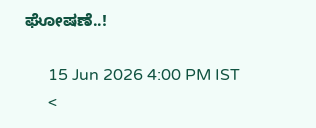ಘೋಷಣೆ..!

      15 Jun 2026 4:00 PM IST
      <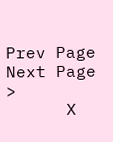Prev Page Next Page  >
      X